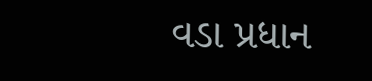વડા પ્રધાન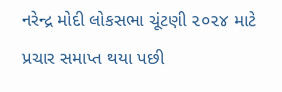નરેન્દ્ર મોદી લોકસભા ચૂંટણી ૨૦૨૪ માટે પ્રચાર સમાપ્ત થયા પછી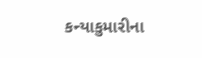કન્યાકુમારીના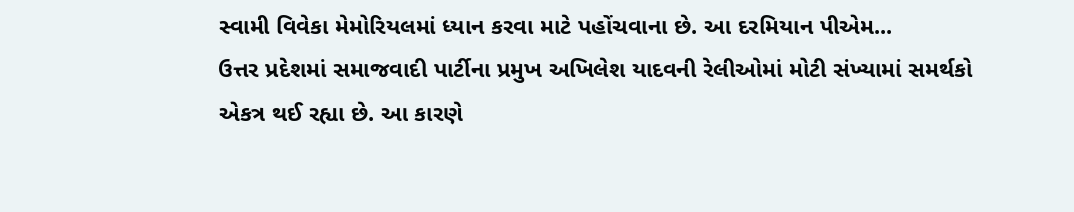સ્વામી વિવેકા મેમોરિયલમાં ધ્યાન કરવા માટે પહોંચવાના છે. આ દરમિયાન પીએમ...
ઉત્તર પ્રદેશમાં સમાજવાદી પાર્ટીના પ્રમુખ અખિલેશ યાદવની રેલીઓમાં મોટી સંખ્યામાં સમર્થકો એકત્ર થઈ રહ્યા છે. આ કારણે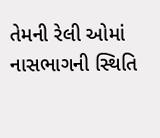તેમની રેલી ઓમાં નાસભાગની સ્થિતિ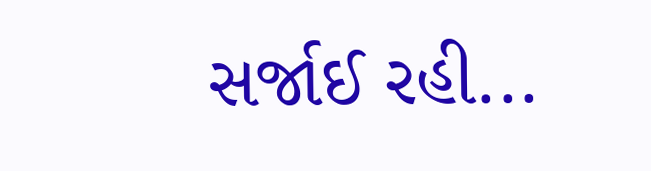સર્જાઈ રહી...